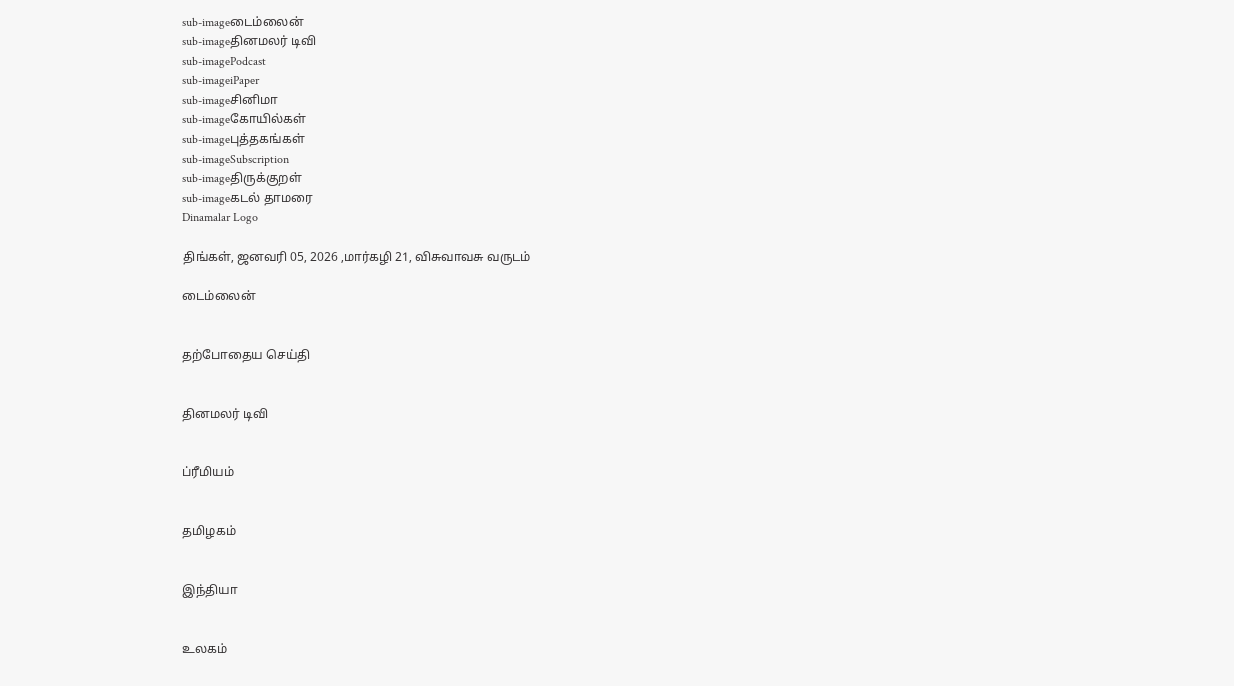sub-imageடைம்லைன்
sub-imageதினமலர் டிவி
sub-imagePodcast
sub-imageiPaper
sub-imageசினிமா
sub-imageகோயில்கள்
sub-imageபுத்தகங்கள்
sub-imageSubscription
sub-imageதிருக்குறள்
sub-imageகடல் தாமரை
Dinamalar Logo

திங்கள், ஜனவரி 05, 2026 ,மார்கழி 21, விசுவாவசு வருடம்

டைம்லைன்


தற்போதைய செய்தி


தினமலர் டிவி


ப்ரீமியம்


தமிழகம்


இந்தியா


உலகம்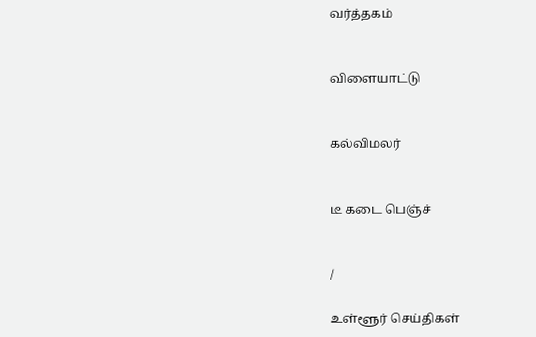வர்த்தகம்


விளையாட்டு


கல்விமலர்


டீ கடை பெஞ்ச்


/

உள்ளூர் செய்திகள்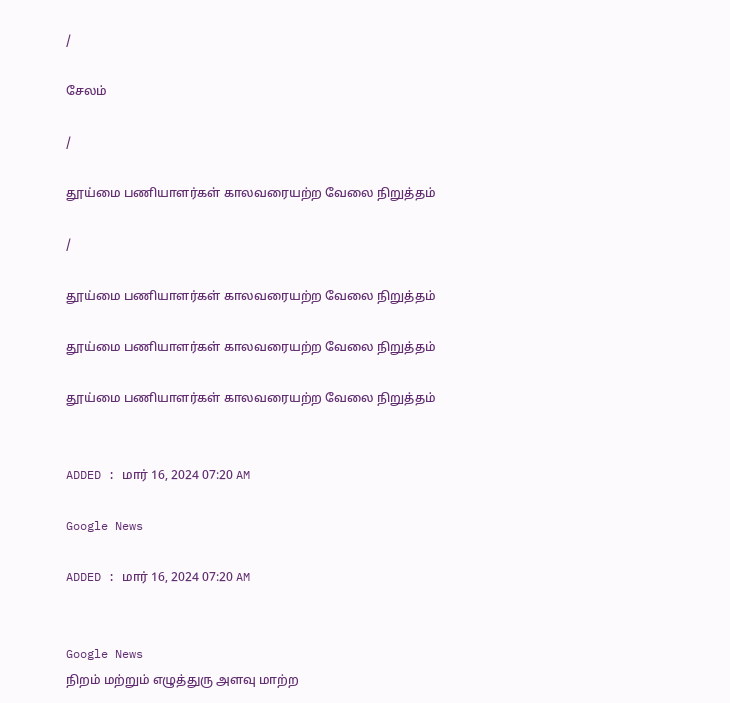/

சேலம்

/

தூய்மை பணியாளர்கள் காலவரையற்ற வேலை நிறுத்தம்

/

தூய்மை பணியாளர்கள் காலவரையற்ற வேலை நிறுத்தம்

தூய்மை பணியாளர்கள் காலவரையற்ற வேலை நிறுத்தம்

தூய்மை பணியாளர்கள் காலவரையற்ற வேலை நிறுத்தம்


ADDED : மார் 16, 2024 07:20 AM

Google News

ADDED : மார் 16, 2024 07:20 AM


Google News
நிறம் மற்றும் எழுத்துரு அளவு மாற்ற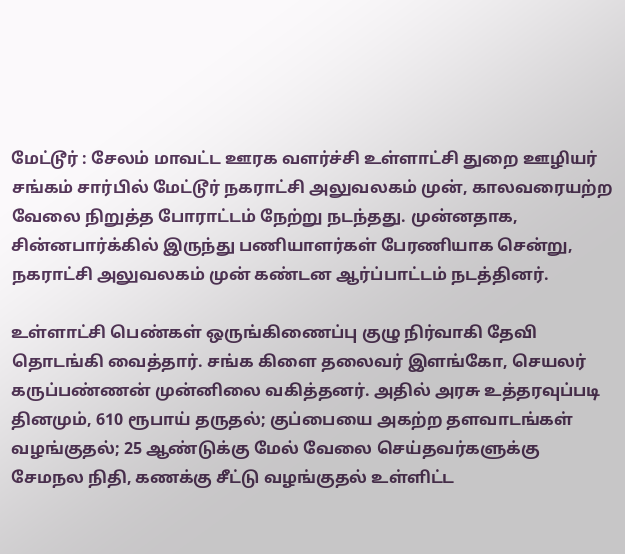மேட்டூர் : சேலம் மாவட்ட ஊரக வளர்ச்சி உள்ளாட்சி துறை ஊழியர் சங்கம் சார்பில் மேட்டூர் நகராட்சி அலுவலகம் முன், காலவரையற்ற வேலை நிறுத்த போராட்டம் நேற்று நடந்தது. முன்னதாக, சின்னபார்க்கில் இருந்து பணியாளர்கள் பேரணியாக சென்று, நகராட்சி அலுவலகம் முன் கண்டன ஆர்ப்பாட்டம் நடத்தினர்.

உள்ளாட்சி பெண்கள் ஒருங்கிணைப்பு குழு நிர்வாகி தேவி தொடங்கி வைத்தார். சங்க கிளை தலைவர் இளங்கோ, செயலர் கருப்பண்ணன் முன்னிலை வகித்தனர். அதில் அரசு உத்தரவுப்படி தினமும், 610 ரூபாய் தருதல்; குப்பையை அகற்ற தளவாடங்கள் வழங்குதல்; 25 ஆண்டுக்கு மேல் வேலை செய்தவர்களுக்கு சேமநல நிதி, கணக்கு சீட்டு வழங்குதல் உள்ளிட்ட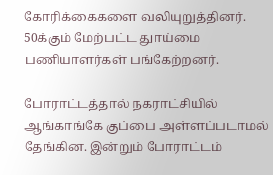கோரிக்கைகளை வலியுறுத்தினர். 50க்கும் மேற்பட்ட துாய்மை பணியாளர்கள் பங்கேற்றனர்.

போராட்டத்தால் நகராட்சியில் ஆங்காங்கே குப்பை அள்ளப்படாமல் தேங்கின. இன்றும் போராட்டம்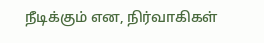நீடிக்கும் என, நிர்வாகிகள்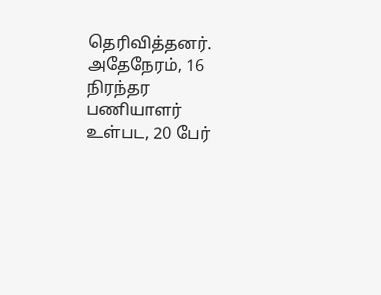தெரிவித்தனர். அதேநேரம், 16 நிரந்தர பணியாளர் உள்பட, 20 பேர்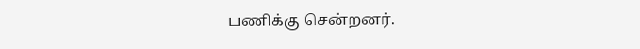பணிக்கு சென்றனர்.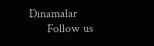Dinamalar
      Follow us